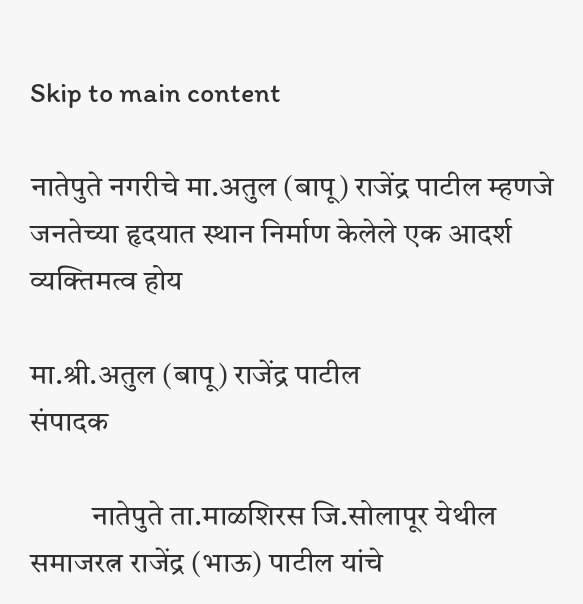Skip to main content

नातेपुते नगरीचे मा.अतुल (बापू) राजेंद्र पाटील म्हणजे जनतेच्या हृदयात स्थान निर्माण केलेले एक आदर्श व्यक्तिमत्व होय

मा.श्री.अतुल (बापू) राजेंद्र पाटील
संपादक

          नातेपुते ता.माळशिरस जि.सोलापूर येथील समाजरत्न राजेंद्र (भाऊ) पाटील यांचे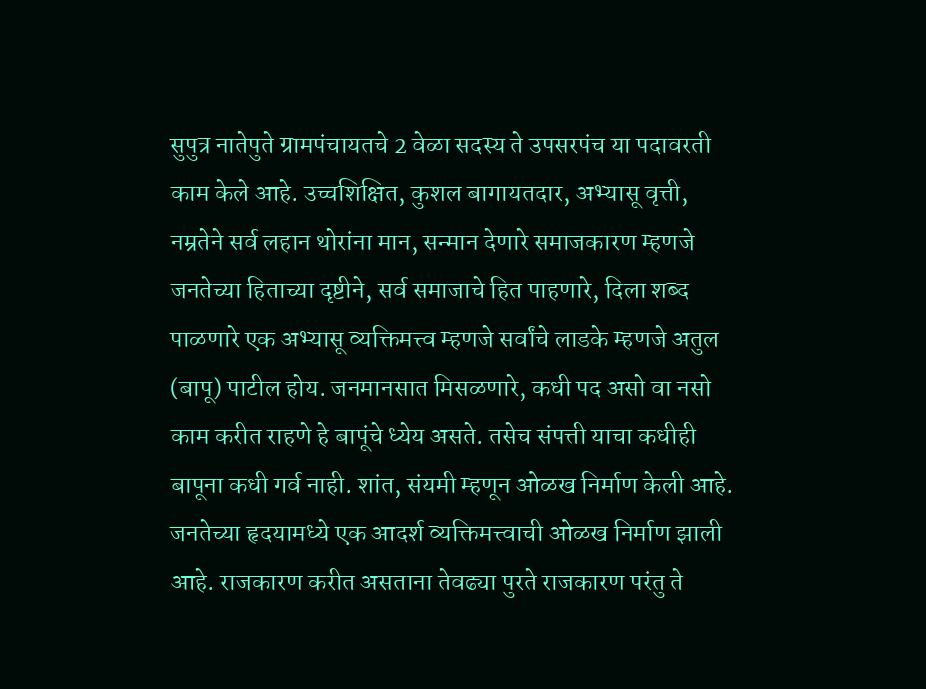सुपुत्र नातेपुते ग्रामपंचायतचे 2 वेळा सदस्य ते उपसरपंच या पदावरती काम केले आहे. उच्चशिक्षित, कुशल बागायतदार, अभ्यासू वृत्ती, नम्रतेने सर्व लहान थोरांना मान, सन्मान देणारे समाजकारण म्हणजे जनतेच्या हिताच्या दृष्टीने, सर्व समाजाचे हित पाहणारे, दिला शब्द पाळणारे एक अभ्यासू व्यक्तिमत्त्व म्हणजे सर्वांचे लाडके म्हणजे अतुल (बापू) पाटील होय. जनमानसात मिसळणारे, कधी पद असो वा नसो काम करीत राहणे हे बापूंचे ध्येय असते. तसेच संपत्ती याचा कधीही बापूना कधी गर्व नाही. शांत, संयमी म्हणून ओळख निर्माण केली आहे. जनतेच्या हृदयामध्ये एक आदर्श व्यक्तिमत्त्वाची ओळख निर्माण झाली आहे. राजकारण करीत असताना तेवढ्या पुरते राजकारण परंतु ते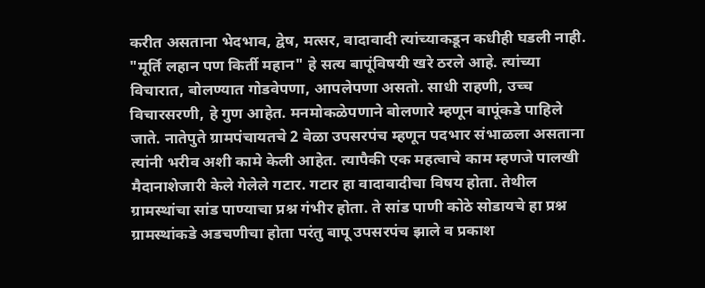करीत असताना भेदभाव, द्वेष, मत्सर, वादावादी त्यांच्याकडून कधीही घडली नाही. "मूर्ति लहान पण किर्ती महान" हे सत्य बापूंविषयी खरे ठरले आहे. त्यांच्या विचारात, बोलण्यात गोडवेपणा, आपलेपणा असतो. साधी राहणी, उच्च विचारसरणी, हे गुण आहेत. मनमोकळेपणाने बोलणारे म्हणून बापूंकडे पाहिले जाते. नातेपुते ग्रामपंचायतचे 2 वेळा उपसरपंच म्हणून पदभार संभाळला असताना त्यांनी भरीव अशी कामे केली आहेत. त्यापैकी एक महत्वाचे काम म्हणजे पालखी मैदानाशेजारी केले गेलेले गटार. गटार हा वादावादीचा विषय होता. तेथील ग्रामस्थांचा सांड पाण्याचा प्रश्न गंभीर होता. ते सांड पाणी कोठे सोडायचे हा प्रश्न ग्रामस्थांकडे अडचणीचा होता परंतु बापू उपसरपंच झाले व प्रकाश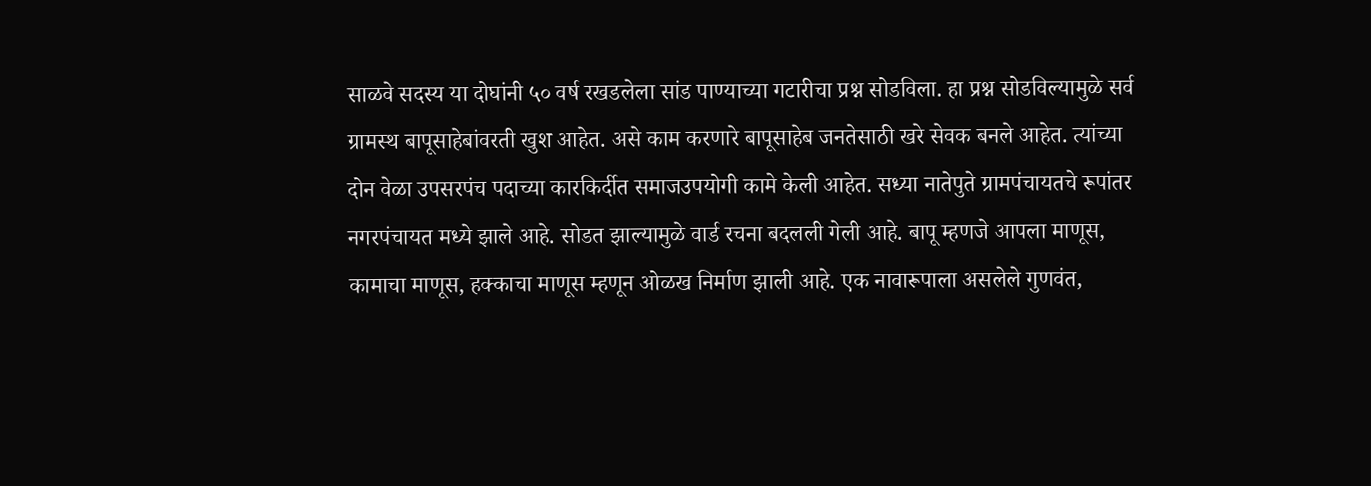साळवे सदस्य या दोघांनी ५० वर्ष रखडलेला सांड पाण्याच्या गटारीचा प्रश्न सोडविला. हा प्रश्न सोडविल्यामुळे सर्व ग्रामस्थ बापूसाहेबांवरती खुश आहेत. असे काम करणारे बापूसाहेब जनतेसाठी खरे सेवक बनले आहेत. त्यांच्या दोन वेळा उपसरपंच पदाच्या कारकिर्दीत समाजउपयोगी कामे केली आहेत. सध्या नातेपुते ग्रामपंचायतचे रूपांतर नगरपंचायत मध्ये झाले आहे. सोडत झाल्यामुळे वार्ड रचना बदलली गेली आहे. बापू म्हणजे आपला माणूस, कामाचा माणूस, हक्काचा माणूस म्हणून ओळख निर्माण झाली आहे. एक नावारूपाला असलेले गुणवंत,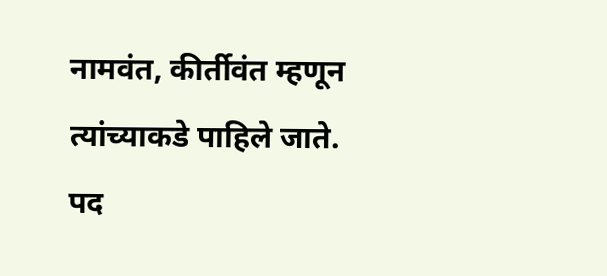नामवंत, कीर्तीवंत म्हणून त्यांच्याकडे पाहिले जाते. पद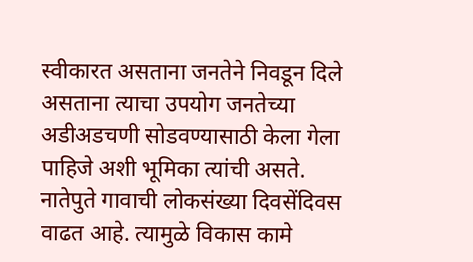स्वीकारत असताना जनतेने निवडून दिले असताना त्याचा उपयोग जनतेच्या अडीअडचणी सोडवण्यासाठी केला गेला पाहिजे अशी भूमिका त्यांची असते. नातेपुते गावाची लोकसंख्या दिवसेंदिवस वाढत आहे. त्यामुळे विकास कामे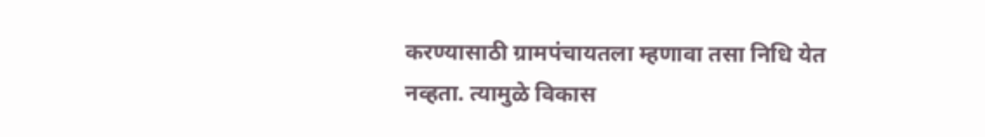करण्यासाठी ग्रामपंचायतला म्हणावा तसा निधि येत नव्हता. त्यामुळे विकास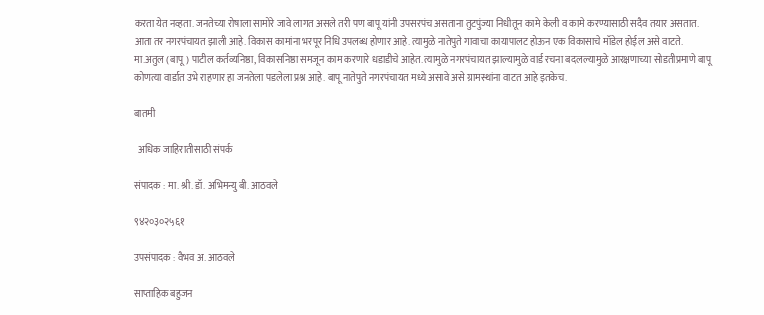करता येत नव्हता. जनतेच्या रोषाला सामोरे जावे लागत असले तरी पण बापू यांनी उपसरपंच असताना तुटपुंज्या निधीतून कामे केली व कामे करण्यासाठी सदैव तयार असतात. आता तर नगरपंचायत झाली आहे. विकास कामांना भरपूर निधि उपलब्ध होणार आहे. त्यामुळे नातेपुते गावाचा कायापालट होऊन एक विकासाचे मॉडेल होईल असे वाटते. मा.अतुल (बापू) पाटील कर्तव्यनिष्ठा, विकासनिष्ठा समजून काम करणारे धडाडीचे आहेत. त्यामुळे नगरपंचायत झाल्यामुळे वार्ड रचना बदलल्यामुळे आरक्षणाच्या सोडतीप्रमाणे बापू कोणत्या वार्डात उभे राहणार हा जनतेला पडलेला प्रश्न आहे. बापू नातेपुते नगरपंचायत मध्ये असावे असे ग्रामस्थांना वाटत आहे इतकेच.

बातमी

  अधिक जाहिरातीसाठी संपर्क

संपादक : मा. श्री. डॉ. अभिमन्यु बी. आठवले

९४२०३०२५६१

उपसंपादक : वैभव अ. आठवले

साप्ताहिक बहुजन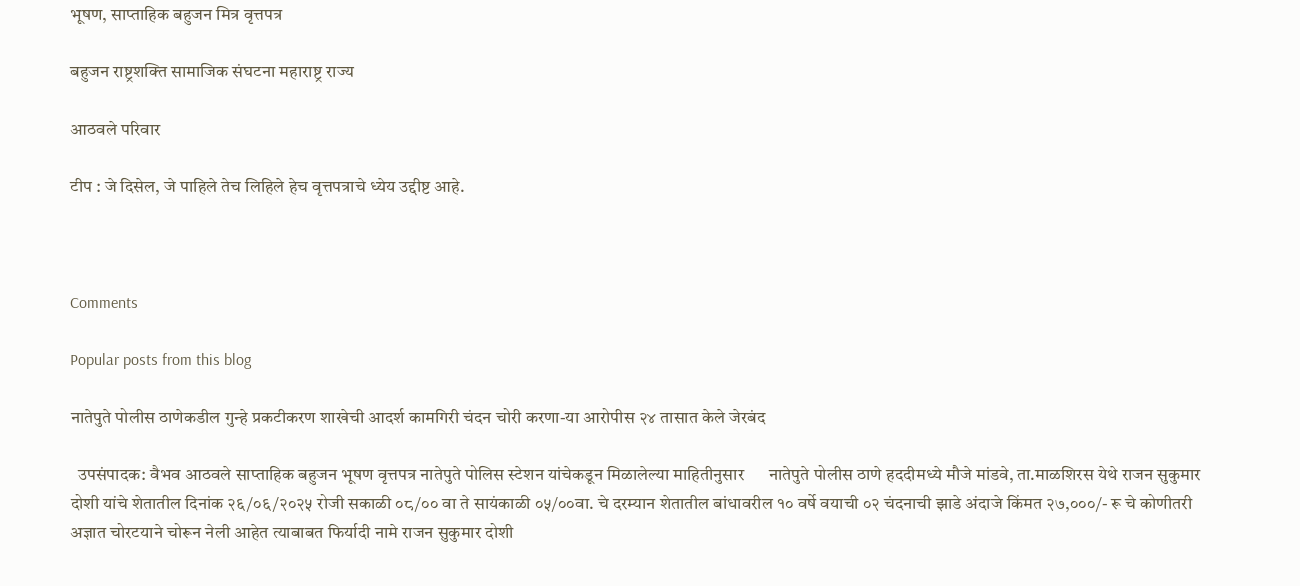भूषण, साप्ताहिक बहुजन मित्र वृत्तपत्र

बहुजन राष्ट्रशक्ति सामाजिक संघटना महाराष्ट्र राज्य

आठवले परिवार

टीप : जे दिसेल, जे पाहिले तेच लिहिले हेच वृत्तपत्राचे ध्येय उद्दीष्ट आहे.



Comments

Popular posts from this blog

नातेपुते पोलीस ठाणेकडील गुन्हे प्रकटीकरण शाखेची आदर्श कामगिरी चंदन चोरी करणा-या आरोपीस २४ तासात केले जेरबंद

  उपसंपादक: वैभव आठवले साप्ताहिक बहुजन भूषण वृत्तपत्र नातेपुते पोलिस स्टेशन यांचेकडून मिळालेल्या माहितीनुसार      नातेपुते पोलीस ठाणे हददीमध्ये मौजे मांडवे, ता.माळशिरस येथे राजन सुकुमार दोशी यांचे शेतातील दिनांक २६/०६/२०२५ रोजी सकाळी ०८/०० वा ते सायंकाळी ०५/००वा. चे दरम्यान शेतातील बांधावरील १० वर्षे वयाची ०२ चंदनाची झाडे अंदाजे किंमत २७,०००/- रू चे कोणीतरी अज्ञात चोरटयाने चोरून नेली आहेत त्याबाबत फिर्यादी नामे राजन सुकुमार दोशी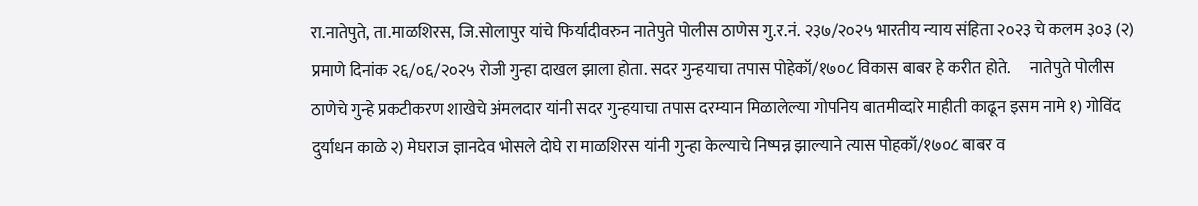रा.नातेपुते, ता.माळशिरस, जि.सोलापुर यांचे फिर्यादीवरुन नातेपुते पोलीस ठाणेस गु.र.नं. २३७/२०२५ भारतीय न्याय संहिता २०२३ चे कलम ३०३ (२) प्रमाणे दिनांक २६/०६/२०२५ रोजी गुन्हा दाखल झाला होता. सदर गुन्हयाचा तपास पोहेकॉ/१७०८ विकास बाबर हे करीत होते.      नातेपुते पोलीस ठाणेचे गुन्हे प्रकटीकरण शाखेचे अंमलदार यांनी सदर गुन्हयाचा तपास दरम्यान मिळालेल्या गोपनिय बातमीव्दारे माहीती काढून इसम नामे १) गोविंद दुर्याधन काळे २) मेघराज ज्ञानदेव भोसले दोघे रा माळशिरस यांनी गुन्हा केल्याचे निष्पन्न झाल्याने त्यास पोहकॉ/१७०८ बाबर व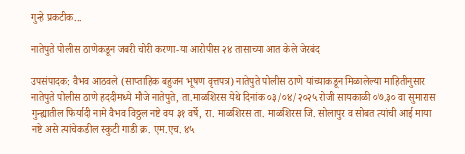गुन्हे प्रकटीक...

नातेपुते पोलीस ठाणेकडून जबरी चोरी करणा-या आरोपीस २४ तासाच्या आत केले जेरबंद

उपसंपादक: वैभव आठवले (साप्ताहिक बहुजन भूषण वृत्तपत्र) नातेपुते पोलीस ठाणे यांच्याकडून मिळालेल्या माहितीनुसार      नातेपुते पोलीस ठाणे हददीमध्ये मौजे नातेपुते, ता.माळशिरस येथे दिनांक ०३/०४/२०२५ रोजी सायकाळी ०७.३० वा सुमारास गुन्ह्यातील फिर्यादी नामे वैभव विठ्ठल नष्टे वय ३१ वर्षे, रा. माळशिरस ता. माळशिरस जि. सोलापुर व सोबत त्यांची आई माया नष्टे असे त्यांचेकडील स्कुटी गाडी क्र. एम.एच. ४५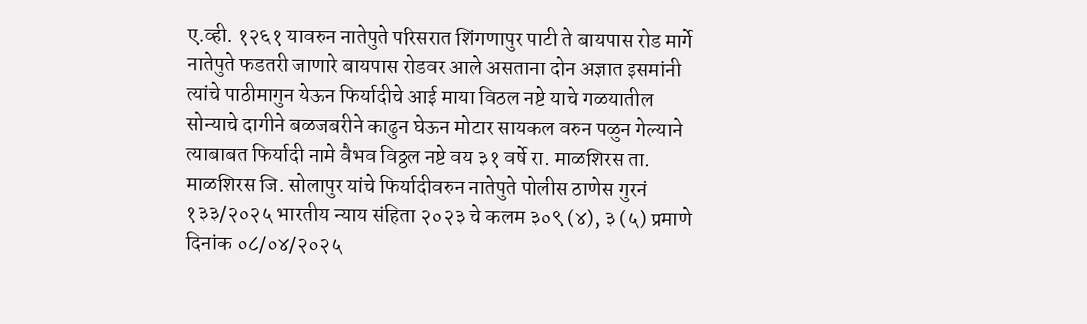ए.व्ही. १२६१ यावरुन नातेपुते परिसरात शिंगणापुर पाटी ते बायपास रोड मार्गे नातेपुते फडतरी जाणारे बायपास रोडवर आले असताना दोन अज्ञात इसमांनी त्यांचे पाठीमागुन येऊन फिर्यादीचे आई माया विठल नष्टे याचे गळयातील सोन्याचे दागीने बळजबरीने काढुन घेऊन मोटार सायकल वरुन पळुन गेल्याने त्याबाबत फिर्यादी नामे वैभव विठ्ठल नष्टे वय ३१ वर्षे रा. माळशिरस ता. माळशिरस जि. सोलापुर यांचे फिर्यादीवरुन नातेपुते पोलीस ठाणेस गुरनं १३३/२०२५ भारतीय न्याय संहिता २०२३ चे कलम ३०९ (४), ३ (५) प्रमाणे दिनांक ०८/०४/२०२५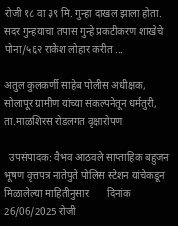रोजी १८ वा ३९ मि. गुन्हा दाखल झाला होता. सदर गुन्हयाचा तपास गुन्हे प्रकटीकरण शाखेचे पोना/५६२ राकेश लोहार करीत ...

अतुल कुलकर्णी साहेब पोलीस अधीक्षक, सोलापूर ग्रामीण यांच्या संकल्पनेतून धर्मतुरी, ता.माळशिरस रोडलगत वृक्षारोपण

  उपसंपादक: वैभव आठवले साप्ताहिक बहुजन भूषण वृत्तपत्र नातेपुते पोलिस स्टेशन यांचेकडून मिळालेल्या माहितीनुसार       दिनांक 26/06/2025 रोजी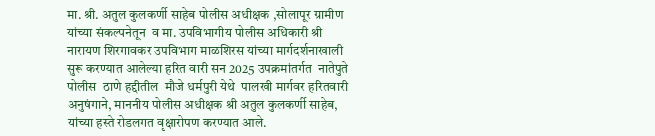मा. श्री. अतुल कुलकर्णी साहेब पोलीस अधीक्षक ,सोलापूर ग्रामीण यांच्या संकल्पनेतून  व मा. उपविभागीय पोलीस अधिकारी श्री नारायण शिरगावकर उपविभाग माळशिरस यांच्या मार्गदर्शनाखाली सुरू करण्यात आलेल्या हरित वारी सन 2025 उपक्रमांतर्गत  नातेपुते पोलीस  ठाणे हद्दीतील  मौजे धर्मपुरी येथे  पालखी मार्गवर हरितवारी अनुषंगाने, माननीय पोलीस अधीक्षक श्री अतुल कुलकर्णी साहेब, यांच्या हस्ते रोडलगत वृक्षारोपण करण्यात आले.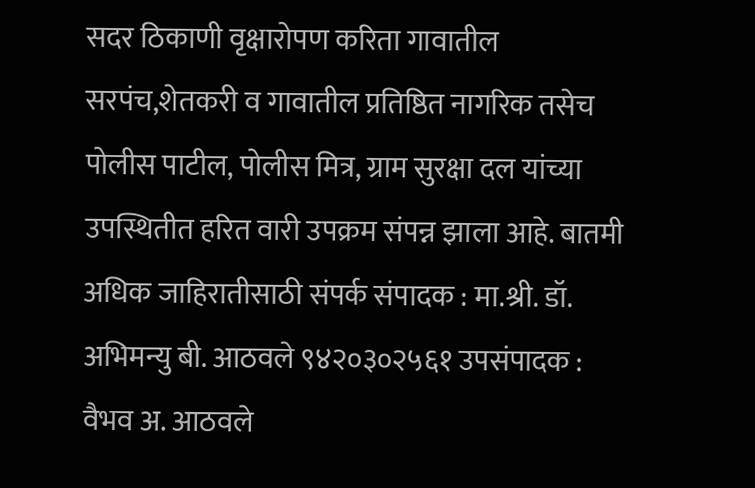सदर ठिकाणी वृक्षारोपण करिता गावातील सरपंच,शेतकरी व गावातील प्रतिष्ठित नागरिक तसेच  पोलीस पाटील, पोलीस मित्र, ग्राम सुरक्षा दल यांच्या उपस्थितीत हरित वारी उपक्रम संपन्न झाला आहे. बातमी अधिक जाहिरातीसाठी संपर्क संपादक : मा.श्री. डॉ. अभिमन्यु बी. आठवले ९४२०३०२५६१ उपसंपादक : वैभव अ. आठवले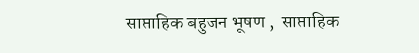साप्ताहिक बहुजन भूषण ,  साप्ताहिक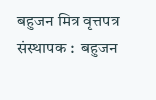बहुजन मित्र वृत्तपत्र संस्थापक :  बहुजन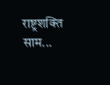राष्ट्रशक्ति साम...